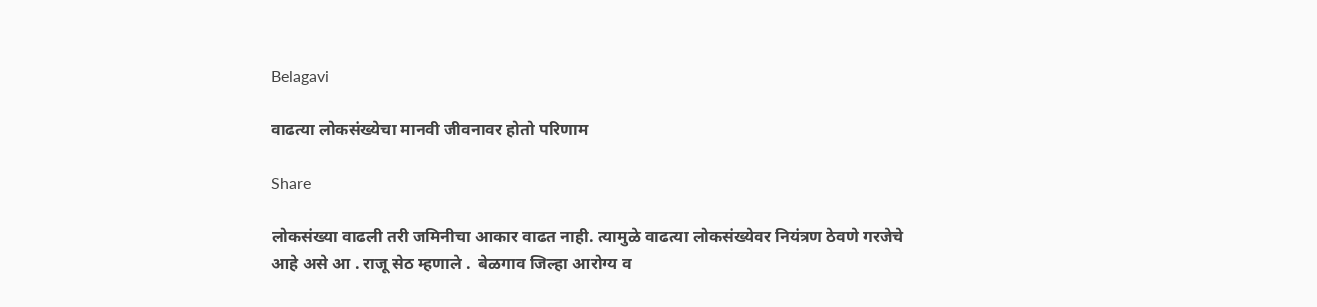Belagavi

वाढत्या लोकसंख्येचा मानवी जीवनावर होतो परिणाम

Share

लोकसंख्या वाढली तरी जमिनीचा आकार वाढत नाही. त्यामुळे वाढत्या लोकसंख्येवर नियंत्रण ठेवणे गरजेचे आहे असे आ . राजू सेठ म्हणाले .  बेळगाव जिल्हा आरोग्य व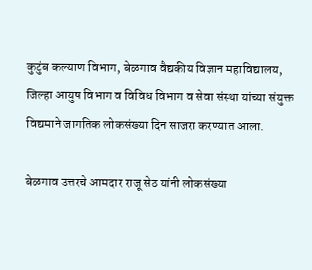कुटुंब कल्याण विभाग, बेळगाव वैद्यकीय विज्ञान महाविद्यालय, जिल्हा आयुष विभाग व विविध विभाग व सेवा संस्था यांच्या संयुक्त विद्यमाने जागतिक लोकसंख्या दिन साजरा करण्यात आला.

बेळगाव उत्तरचे आमदार राजू सेठ यांनी लोकसंख्या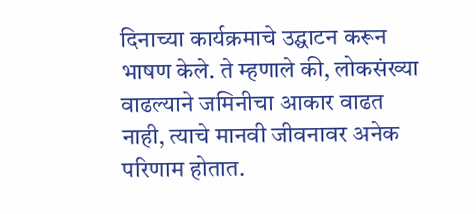दिनाच्या कार्यक्रमाचे उद्घाटन करून भाषण केले. ते म्हणाले की, लोकसंख्या वाढल्याने जमिनीचा आकार वाढत नाही, त्याचे मानवी जीवनावर अनेक परिणाम होतात.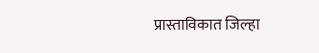प्रास्ताविकात जिल्हा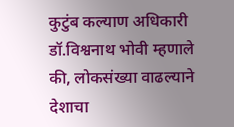कुटुंब कल्याण अधिकारी डॉ.विश्वनाथ भोवी म्हणाले की, लोकसंख्या वाढल्याने देशाचा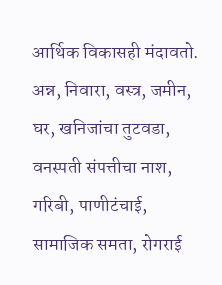आर्थिक विकासही मंदावतो. अन्न, निवारा, वस्त्र, जमीन, घर, खनिजांचा तुटवडा, वनस्पती संपत्तीचा नाश, गरिबी, पाणीटंचाई, सामाजिक समता, रोगराई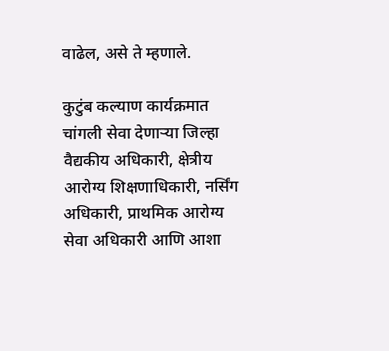वाढेल, असे ते म्हणाले.

कुटुंब कल्याण कार्यक्रमात चांगली सेवा देणाऱ्या जिल्हा वैद्यकीय अधिकारी, क्षेत्रीय आरोग्य शिक्षणाधिकारी, नर्सिंग अधिकारी, प्राथमिक आरोग्य सेवा अधिकारी आणि आशा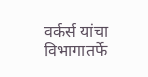वर्कर्स यांचा विभागातर्फे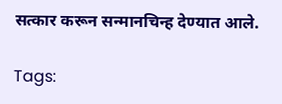सत्कार करून सन्मानचिन्ह देण्यात आले.

Tags: